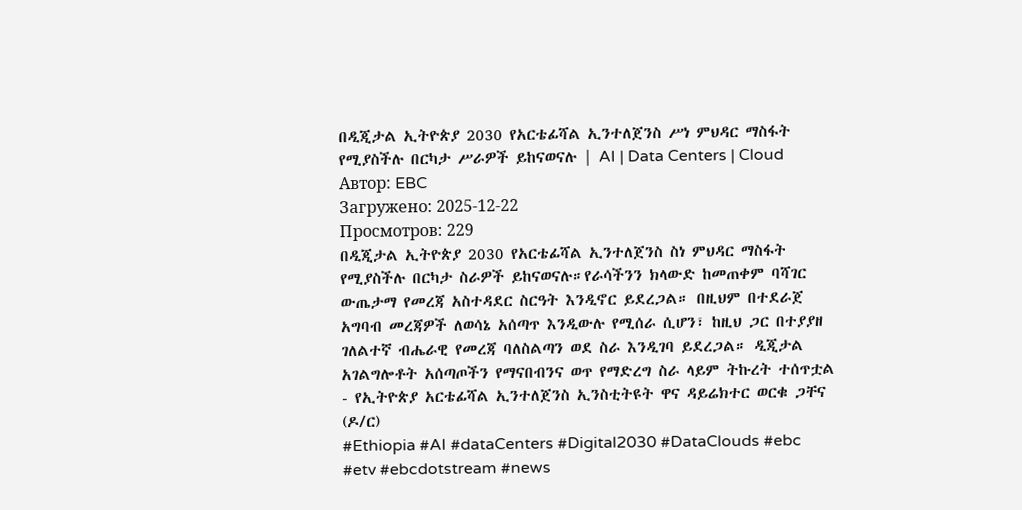በዲጂታል ኢትዮጵያ 2030 የአርቴፊሻል ኢንተለጀንስ ሥነ ምህዳር ማስፋት የሚያስችሉ በርካታ ሥራዎች ይከናወናሉ | AI | Data Centers | Cloud
Автор: EBC
Загружено: 2025-12-22
Просмотров: 229
በዲጂታል ኢትዮጵያ 2030 የአርቴፊሻል ኢንተለጀንስ ስነ ምህዳር ማስፋት የሚያስችሉ በርካታ ስራዎች ይከናወናሉ።የራሳችንን ክላውድ ከመጠቀም ባሻገር ውጤታማ የመረጃ አስተዳደር ስርዓት እንዲኖር ይደረጋል። በዚህም በተደራጀ አግባብ መረጃዎች ለወሳኔ አሰጣጥ እንዲውሉ የሚሰራ ሲሆን፣ ከዚህ ጋር በተያያዘ ገለልተኛ ብሔራዊ የመረጃ ባለስልጣን ወደ ስራ እንዲገባ ይደረጋል። ዲጂታል አገልግሎቶት አሰጣጦችን የማናበብንና ወጥ የማድረግ ስራ ላይም ትኩረት ተሰጥቷል - የኢትዮጵያ አርቴፊሻል ኢንተለጀንስ ኢንስቲትዩት ዋና ዳይሬክተር ወርቁ ጋቸና (ዶ/ር)
#Ethiopia #AI #dataCenters #Digital2030 #DataClouds #ebc #etv #ebcdotstream #news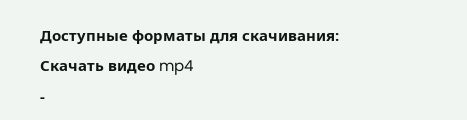Доступные форматы для скачивания:
Скачать видео mp4
-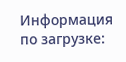Информация по загрузке: